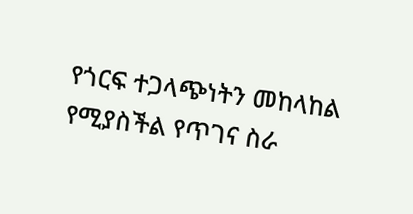የጎርፍ ተጋላጭነትን መከላከል የሚያስችል የጥገና ስራ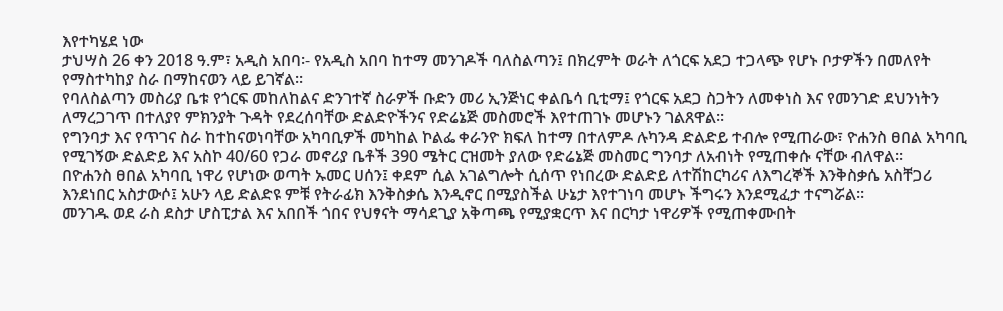እየተካሄደ ነው
ታህሣስ 26 ቀን 2018 ዓ.ም፣ አዲስ አበባ፡- የአዲስ አበባ ከተማ መንገዶች ባለስልጣን፤ በክረምት ወራት ለጎርፍ አደጋ ተጋላጭ የሆኑ ቦታዎችን በመለየት የማስተካከያ ስራ በማከናወን ላይ ይገኛል፡፡
የባለስልጣን መስሪያ ቤቱ የጎርፍ መከለከልና ድንገተኛ ስራዎች ቡድን መሪ ኢንጅነር ቀልቤሳ ቢቲማ፤ የጎርፍ አደጋ ስጋትን ለመቀነስ እና የመንገድ ደህንነትን ለማረጋገጥ በተለያየ ምክንያት ጉዳት የደረሰባቸው ድልድዮችንና የድሬኔጅ መስመሮች እየተጠገኑ መሆኑን ገልጸዋል፡፡
የግንባታ እና የጥገና ስራ ከተከናወነባቸው አካባቢዎች መካከል ኮልፌ ቀራንዮ ክፍለ ከተማ በተለምዶ ሉካንዳ ድልድይ ተብሎ የሚጠራው፣ ዮሐንስ ፀበል አካባቢ የሚገኝው ድልድይ እና አስኮ 40/60 የጋራ መኖሪያ ቤቶች 390 ሜትር ርዝመት ያለው የድሬኔጅ መስመር ግንባታ ለአብነት የሚጠቀሱ ናቸው ብለዋል፡፡
በዮሐንስ ፀበል አካባቢ ነዋሪ የሆነው ወጣት ኡመር ሀሰን፤ ቀደም ሲል አገልግሎት ሲሰጥ የነበረው ድልድይ ለተሽከርካሪና ለእግረኞች እንቅስቃሴ አስቸጋሪ እንደነበር አስታውሶ፤ አሁን ላይ ድልድዩ ምቹ የትራፊክ እንቅስቃሴ እንዲኖር በሚያስችል ሁኔታ እየተገነባ መሆኑ ችግሩን እንደሚፈታ ተናግሯል፡፡
መንገዱ ወደ ራስ ደስታ ሆስፒታል እና አበበች ጎበና የህፃናት ማሳደጊያ አቅጣጫ የሚያቋርጥ እና በርካታ ነዋሪዎች የሚጠቀሙበት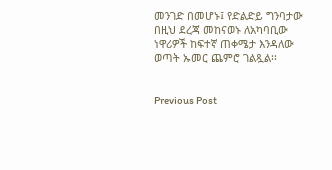መንገድ በመሆኑ፤ የድልድይ ግንባታው በዚህ ደረጃ መከናወኑ ለአካባቢው ነዋሪዎች ከፍተኛ ጠቀሜታ እንዳለው ወጣት ኡመር ጨምሮ ገልጿል፡፡


Previous Post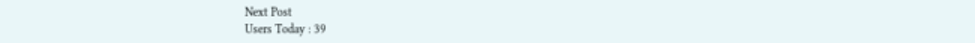Next Post
Users Today : 39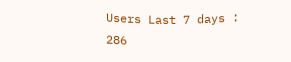Users Last 7 days : 286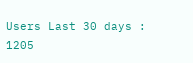Users Last 30 days : 1205